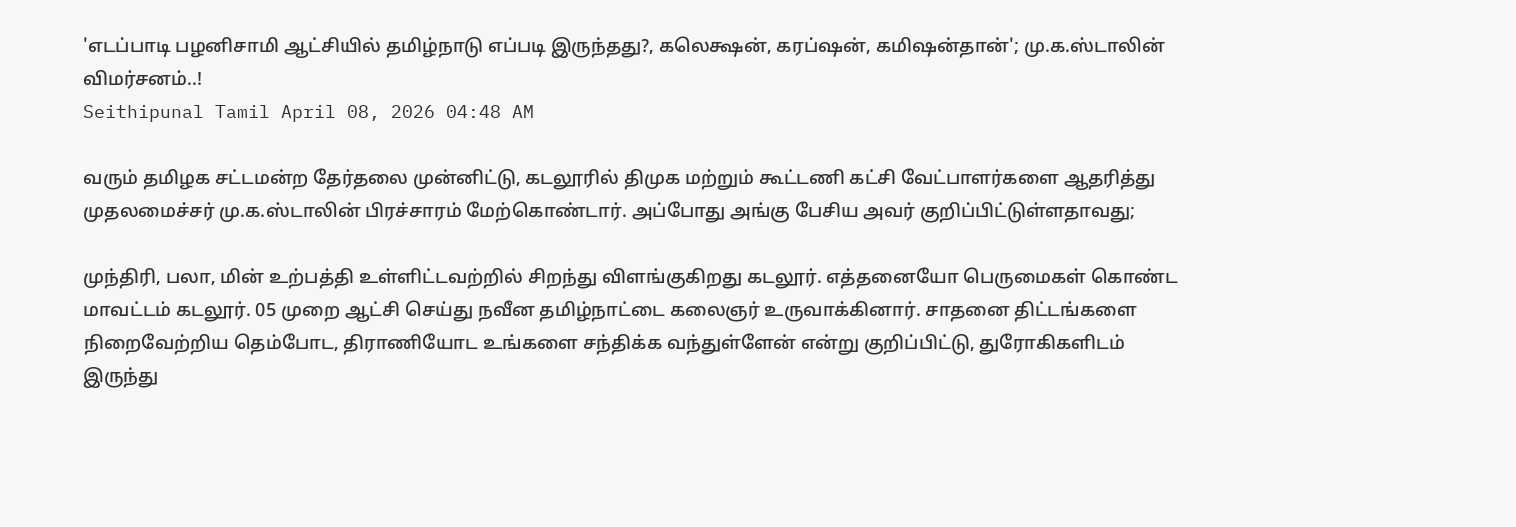'எடப்பாடி பழனிசாமி ஆட்சியில் தமிழ்நாடு எப்படி இருந்தது?, கலெக்ஷன், கரப்ஷன், கமிஷன்தான்'; மு.க.ஸ்டாலின் விமர்சனம்..!
Seithipunal Tamil April 08, 2026 04:48 AM

வரும் தமிழக சட்டமன்ற தேர்தலை முன்னிட்டு, கடலூரில் திமுக மற்றும் கூட்டணி கட்சி வேட்பாளர்களை ஆதரித்து முதலமைச்சர் மு.க.ஸ்டாலின் பிரச்சாரம் மேற்கொண்டார். அப்போது அங்கு பேசிய அவர் குறிப்பிட்டுள்ளதாவது;

முந்திரி, பலா, மின் உற்பத்தி உள்ளிட்டவற்றில் சிறந்து விளங்குகிறது கடலூர். எத்தனையோ பெருமைகள் கொண்ட மாவட்டம் கடலூர். 05 முறை ஆட்சி செய்து நவீன தமிழ்நாட்டை கலைஞர் உருவாக்கினார். சாதனை திட்டங்களை நிறைவேற்றிய தெம்போட, திராணியோட உங்களை சந்திக்க வந்துள்ளேன் என்று குறிப்பிட்டு, துரோகிகளிடம் இருந்து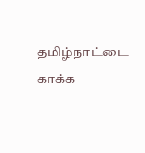தமிழ்நாட்டை காக்க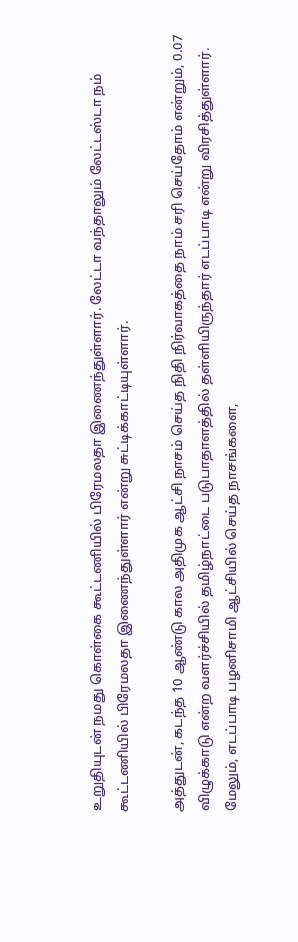உறுதியுடன் நமது கொள்கை கூட்டணியில் பிரேமலதா இணைந்துள்ளார். லேட்டா வந்தாலும் லேட்டஸ்டா நம் கூட்டணியில் பிரேமலதா இணைந்துள்ளார் என்று சுட்டிக்காட்டியுள்ளார்.

அத்துடன், கடந்த 10 ஆண்டு கால அதிமுக ஆட்சி நாசம் செய்த நிதி நிர்வாகத்தை நாம் சரி செய்தோம் என்றும், 0.07 விழுக்காடு என்ற வளர்ச்சியில் தமிழ்நாட்டை படுபாதாளத்தில் தள்ளியிருந்தார் எடப்பாடி என்று விரசித்துள்ளார். மேலும், எடப்பாடி பழனிசாமி ஆட்சியில் செய்த நாசங்களை,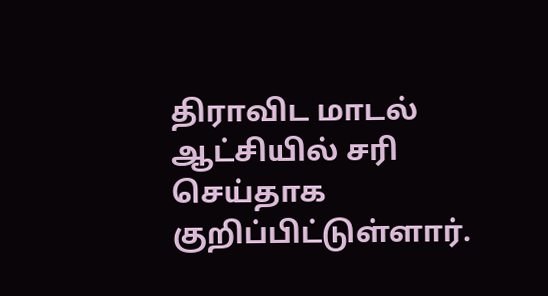திராவிட மாடல் ஆட்சியில் சரி செய்தாக குறிப்பிட்டுள்ளார்.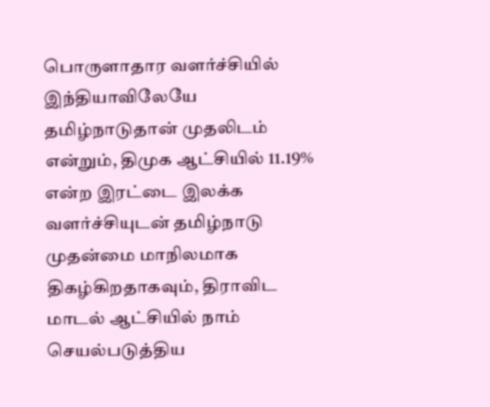பொருளாதார வளர்ச்சியில் இந்தியாவிலேயே தமிழ்நாடுதான் முதலிடம் என்றும், திமுக ஆட்சியில் 11.19% என்ற இரட்டை இலக்க வளர்ச்சியுடன் தமிழ்நாடு முதன்மை மாநிலமாக திகழ்கிறதாகவும், திராவிட மாடல் ஆட்சியில் நாம் செயல்படுத்திய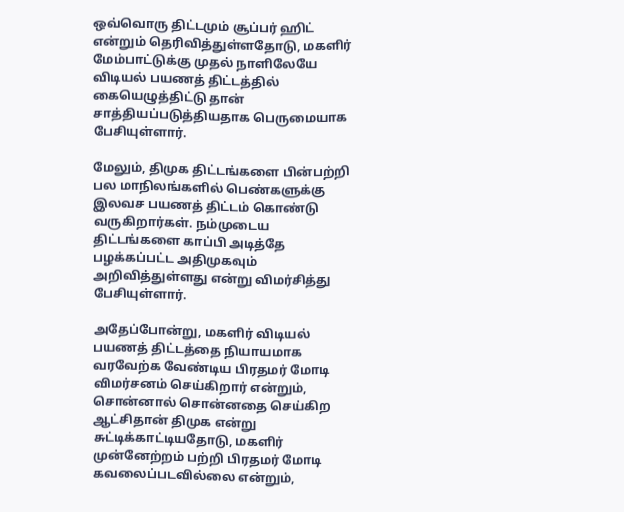ஒவ்வொரு திட்டமும் சூப்பர் ஹிட் என்றும் தெரிவித்துள்ளதோடு, மகளிர் மேம்பாட்டுக்கு முதல் நாளிலேயே விடியல் பயணத் திட்டத்தில் கையெழுத்திட்டு தான் சாத்தியப்படுத்தியதாக பெருமையாக பேசியுள்ளார்.

மேலும், திமுக திட்டங்களை பின்பற்றி பல மாநிலங்களில் பெண்களுக்கு இலவச பயணத் திட்டம் கொண்டு வருகிறார்கள். நம்முடைய திட்டங்களை காப்பி அடித்தே பழக்கப்பட்ட அதிமுகவும் அறிவித்துள்ளது என்று விமர்சித்து பேசியுள்ளார்.

அதேப்போன்று, மகளிர் விடியல் பயணத் திட்டத்தை நியாயமாக வரவேற்க வேண்டிய பிரதமர் மோடி விமர்சனம் செய்கிறார் என்றும், சொன்னால் சொன்னதை செய்கிற ஆட்சிதான் திமுக என்று சுட்டிக்காட்டியதோடு, மகளிர் முன்னேற்றம் பற்றி பிரதமர் மோடி கவலைப்படவில்லை என்றும்,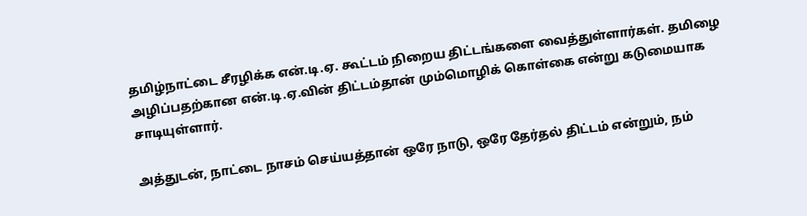தமிழ்நாட்டை சீரழிக்க என்.டி.ஏ. கூட்டம் நிறைய திட்டங்களை வைத்துள்ளார்கள். தமிழை அழிப்பதற்கான என்.டி.ஏ.வின் திட்டம்தான் மும்மொழிக் கொள்கை என்று கடுமையாக சாடியுள்ளார்.

அத்துடன், நாட்டை நாசம் செய்யத்தான் ஒரே நாடு, ஒரே தேர்தல் திட்டம் என்றும், நம்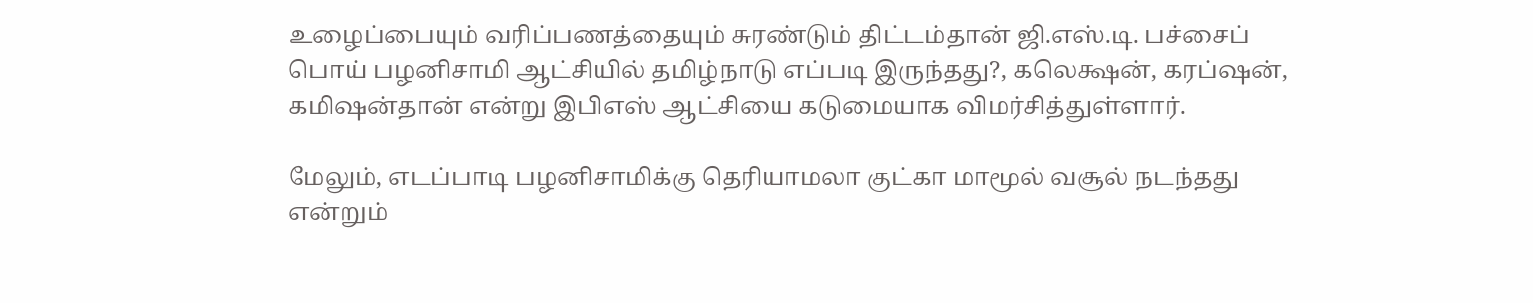உழைப்பையும் வரிப்பணத்தையும் சுரண்டும் திட்டம்தான் ஜி.எஸ்.டி. பச்சைப் பொய் பழனிசாமி ஆட்சியில் தமிழ்நாடு எப்படி இருந்தது?, கலெக்ஷன், கரப்ஷன், கமிஷன்தான் என்று இபிஎஸ் ஆட்சியை கடுமையாக விமர்சித்துள்ளார்.

மேலும், எடப்பாடி பழனிசாமிக்கு தெரியாமலா குட்கா மாமூல் வசூல் நடந்தது என்றும்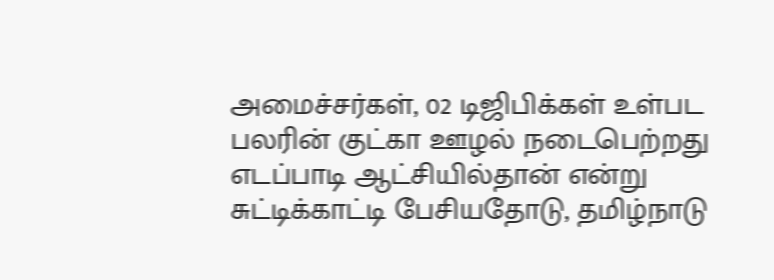அமைச்சர்கள், 02 டிஜிபிக்கள் உள்பட பலரின் குட்கா ஊழல் நடைபெற்றது எடப்பாடி ஆட்சியில்தான் என்று சுட்டிக்காட்டி பேசியதோடு, தமிழ்நாடு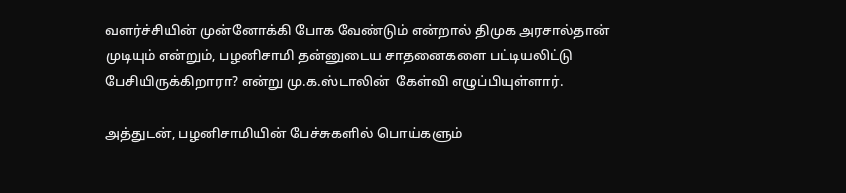வளர்ச்சியின் முன்னோக்கி போக வேண்டும் என்றால் திமுக அரசால்தான் முடியும் என்றும், பழனிசாமி தன்னுடைய சாதனைகளை பட்டியலிட்டு பேசியிருக்கிறாரா? என்று மு.க.ஸ்டாலின்  கேள்வி எழுப்பியுள்ளார்.

அத்துடன், பழனிசாமியின் பேச்சுகளில் பொய்களும்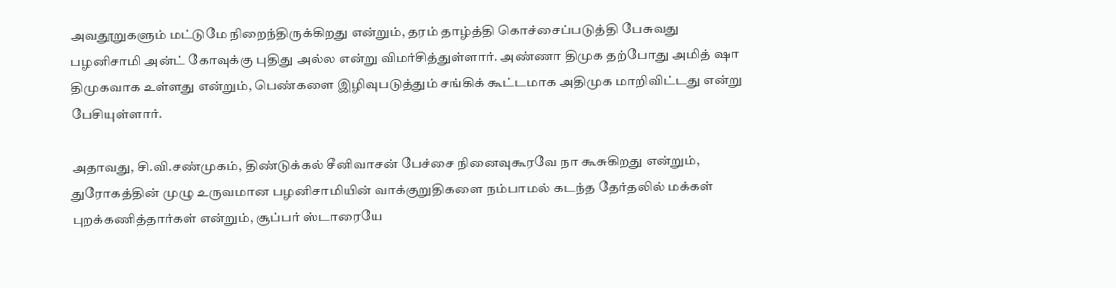அவதூறுகளும் மட்டுமே நிறைந்திருக்கிறது என்றும், தரம் தாழ்த்தி கொச்சைப்படுத்தி பேசுவது பழனிசாமி அன்ட் கோவுக்கு புதிது அல்ல என்று விமர்சித்துள்ளார். அண்ணா திமுக தற்போது அமித் ஷா திமுகவாக உள்ளது என்றும், பெண்களை இழிவுபடுத்தும் சங்கிக் கூட்டமாக அதிமுக மாறிவிட்டது என்று பேசியுள்ளார்.

அதாவது, சி.வி.சண்முகம், திண்டுக்கல் சீனிவாசன் பேச்சை நினைவுகூரவே நா கூசுகிறது என்றும், துரோகத்தின் முழு உருவமான பழனிசாமியின் வாக்குறுதிகளை நம்பாமல் கடந்த தேர்தலில் மக்கள் புறக்கணித்தார்கள் என்றும், சூப்பர் ஸ்டாரையே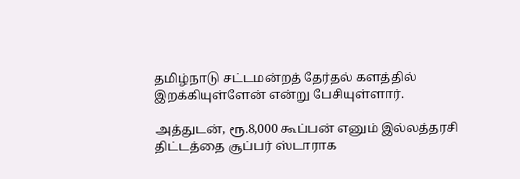தமிழ்நாடு சட்டமன்றத் தேர்தல் களத்தில் இறக்கியுள்ளேன் என்று பேசியுள்ளார்.

அத்துடன், ரூ.8,000 கூப்பன் எனும் இல்லத்தரசி திட்டத்தை சூப்பர் ஸ்டாராக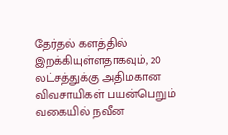தேர்தல் களத்தில் இறக்கியுள்ளதாகவும், 20 லட்சத்துக்கு அதிமகான விவசாயிகள் பயன்பெறும் வகையில் நவீன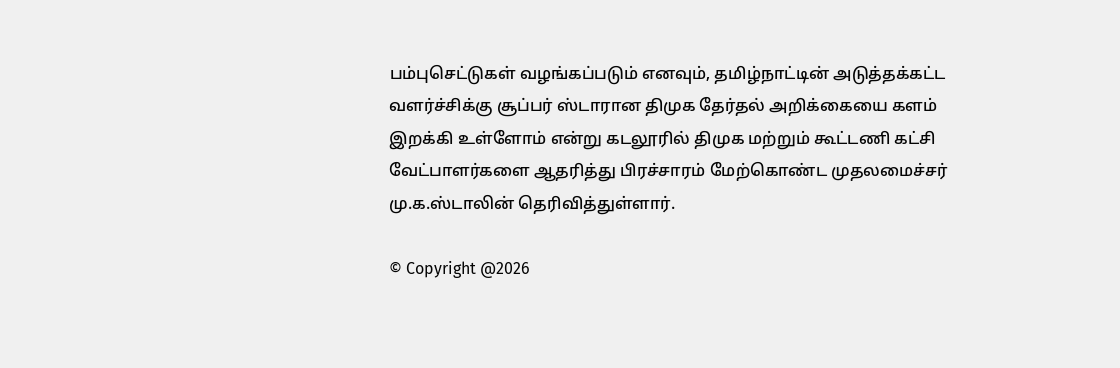பம்புசெட்டுகள் வழங்கப்படும் எனவும், தமிழ்நாட்டின் அடுத்தக்கட்ட வளர்ச்சிக்கு சூப்பர் ஸ்டாரான திமுக தேர்தல் அறிக்கையை களம் இறக்கி உள்ளோம் என்று கடலூரில் திமுக மற்றும் கூட்டணி கட்சி வேட்பாளர்களை ஆதரித்து பிரச்சாரம் மேற்கொண்ட முதலமைச்சர் மு.க.ஸ்டாலின் தெரிவித்துள்ளார்.

© Copyright @2026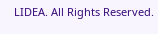LIDEA. All Rights Reserved.